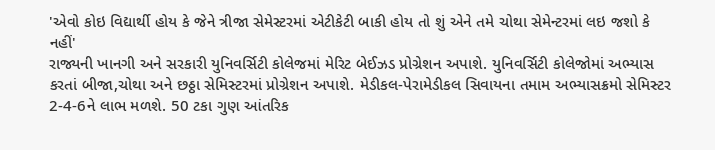'એવો કોઇ વિદ્યાર્થી હોય કે જેને ત્રીજા સેમેસ્ટરમાં એટીકેટી બાકી હોય તો શું એને તમે ચોથા સેમેન્ટરમાં લઇ જશો કે નહીં'
રાજ્યની ખાનગી અને સરકારી યુનિવર્સિટી કોલેજમાં મેરિટ બેઈઝડ પ્રોગ્રેશન અપાશે. યુનિવર્સિટી કોલેજોમાં અભ્યાસ કરતાં બીજા,ચોથા અને છઠ્ઠા સેમિસ્ટરમાં પ્રોગ્રેશન અપાશે. મેડીકલ-પેરામેડીકલ સિવાયના તમામ અભ્યાસક્રમો સેમિસ્ટર 2-4-6ને લાભ મળશે. 50 ટકા ગુણ આંતરિક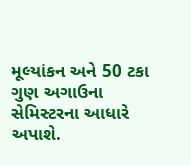મૂલ્યાંકન અને 50 ટકા ગુણ અગાઉના સેમિસ્ટરના આધારે અપાશે.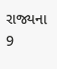રાજ્યના 9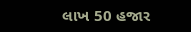લાખ 50 હજાર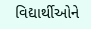વિદ્યાર્થીઓને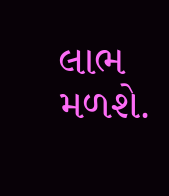લાભ મળશે.